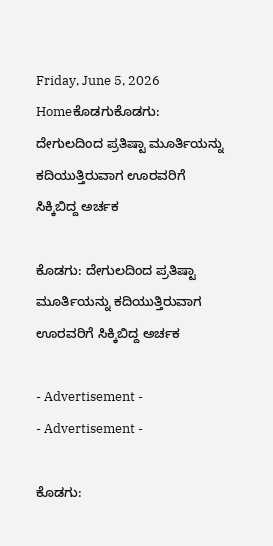Friday, June 5, 2026
Homeಕೊಡಗುಕೊಡಗು: ದೇಗುಲದಿಂದ ಪ್ರತಿಷ್ಟಾ ಮೂರ್ತಿಯನ್ನು ಕದಿಯುತ್ತಿರುವಾಗ ಊರವರಿಗೆ ಸಿಕ್ಕಿಬಿದ್ದ ಅರ್ಚಕ

ಕೊಡಗು: ದೇಗುಲದಿಂದ ಪ್ರತಿಷ್ಟಾ ಮೂರ್ತಿಯನ್ನು ಕದಿಯುತ್ತಿರುವಾಗ ಊರವರಿಗೆ ಸಿಕ್ಕಿಬಿದ್ದ ಅರ್ಚಕ

- Advertisement -
- Advertisement -

ಕೊಡಗು: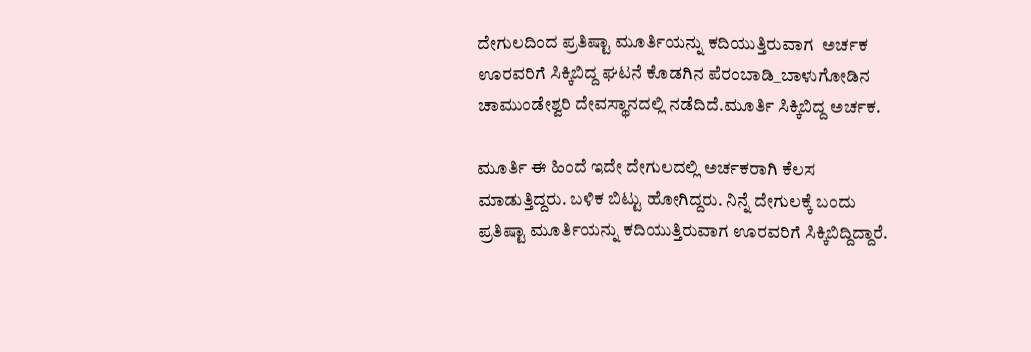ದೇಗುಲದಿಂದ ಪ್ರತಿಷ್ಟಾ ಮೂರ್ತಿಯನ್ನು ಕದಿಯುತ್ತಿರುವಾಗ  ಅರ್ಚಕ  ಊರವರಿಗೆ ಸಿಕ್ಕಿಬಿದ್ದ ಘಟನೆ ಕೊಡಗಿನ ಪೆರಂಬಾಡಿ_ಬಾಳುಗೋಡಿನ ಚಾಮುಂಡೇಶ್ವರಿ ದೇವಸ್ಥಾನದಲ್ಲಿ ನಡೆದಿದೆ.ಮೂರ್ತಿ ಸಿಕ್ಕಿಬಿದ್ದ ಅರ್ಚಕ.

ಮೂರ್ತಿ ಈ‌ ಹಿಂದೆ ಇದೇ‌ ದೇಗುಲದಲ್ಲಿ ಅರ್ಚಕರಾಗಿ‌ ಕೆಲಸ ಮಾಡುತ್ತಿದ್ದರು. ಬಳಿಕ ಬಿಟ್ಟು ಹೋಗಿದ್ದರು. ನಿನ್ನೆ ದೇಗುಲಕ್ಕೆ ಬಂದು ಪ್ರತಿಷ್ಟಾ ಮೂರ್ತಿಯನ್ನು ಕದಿಯುತ್ತಿರುವಾಗ ಊರವರಿಗೆ ಸಿಕ್ಕಿಬಿದ್ದಿದ್ದಾರೆ.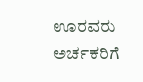ಊರವರು ಅರ್ಚಕರಿಗೆ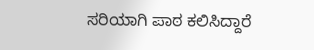ಸರಿಯಾಗಿ ಪಾಠ ಕಲಿಸಿದ್ದಾರೆ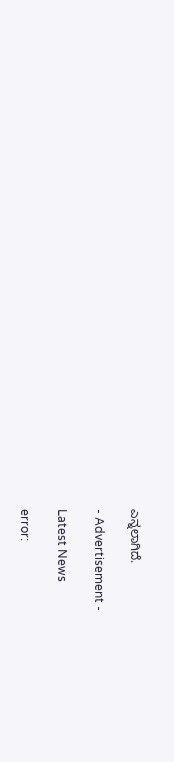ಎನ್ನಲಾಗಿದೆ.

- Advertisement -

Latest News

error: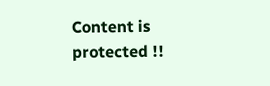Content is protected !!